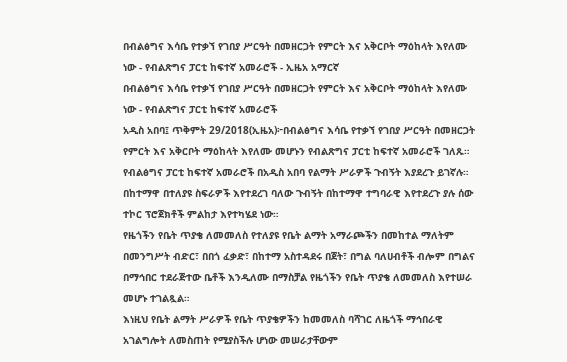በብልፅግና እሳቤ የተቃኘ የገበያ ሥርዓት በመዘርጋት የምርት እና አቅርቦት ማዕከላት እየለሙ ነው - የብልጽግና ፓርቲ ከፍተኛ አመራሮች - ኢዜአ አማርኛ
በብልፅግና እሳቤ የተቃኘ የገበያ ሥርዓት በመዘርጋት የምርት እና አቅርቦት ማዕከላት እየለሙ ነው - የብልጽግና ፓርቲ ከፍተኛ አመራሮች
አዲስ አበባ፤ ጥቅምት 29/2018(ኢዜአ)፦በብልፅግና እሳቤ የተቃኘ የገበያ ሥርዓት በመዘርጋት የምርት እና አቅርቦት ማዕከላት እየለሙ መሆኑን የብልጽግና ፓርቲ ከፍተኛ አመራሮች ገለጹ።
የብልፅግና ፓርቲ ከፍተኛ አመራሮች በአዲስ አበባ የልማት ሥራዎች ጉብኝት እያደረጉ ይገኛሉ።
በከተማዋ በተለያዩ ስፍራዎች እየተደረገ ባለው ጉብኝት በከተማዋ ተግባራዊ እየተደረጉ ያሉ ሰው ተኮር ፕሮጀክቶች ምልከታ እየተካሄደ ነው።
የዜጎችን የቤት ጥያቄ ለመመለስ የተለያዩ የቤት ልማት አማራጮችን በመከተል ማለትም በመንግሥት ብድር፣ በበጎ ፈቃድ፣ በከተማ አስተዳደሩ በጀት፣ በግል ባለሀብቶች ብሎም በግልና በማኅበር ተደራጅተው ቤቶች እንዲለሙ በማስቻል የዜጎችን የቤት ጥያቄ ለመመለስ እየተሠራ መሆኑ ተገልጿል።
እነዚህ የቤት ልማት ሥራዎች የቤት ጥያቄዎችን ከመመለስ ባሻገር ለዜጎች ማኅበራዊ አገልግሎት ለመስጠት የሚያስችሉ ሆነው መሠራታቸውም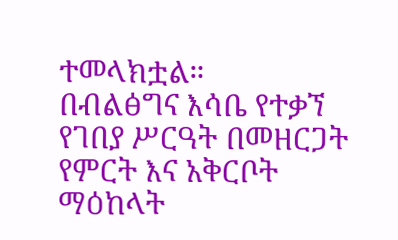ተመላክቷል።
በብልፅግና እሳቤ የተቃኘ የገበያ ሥርዓት በመዘርጋት የምርት እና አቅርቦት ማዕከላት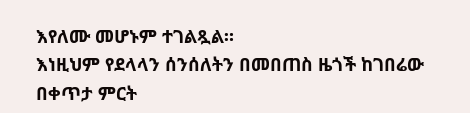እየለሙ መሆኑም ተገልጿል።
እነዚህም የደላላን ሰንሰለትን በመበጠስ ዜጎች ከገበሬው በቀጥታ ምርት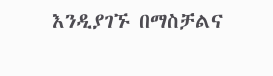እንዲያገኙ በማስቻልና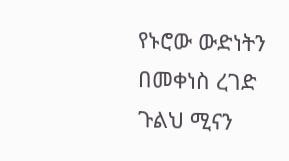የኑሮው ውድነትን በመቀነስ ረገድ ጉልህ ሚናን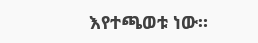እየተጫወቱ ነው።